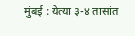मुंबई : येत्या ३-४ तासांत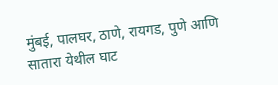मुंबई, पालघर, ठाणे, रायगड, पुणे आणि सातारा येथील घाट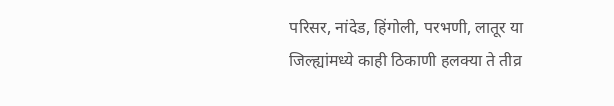परिसर, नांदेड, हिंगोली, परभणी, लातूर या जिल्ह्यांमध्ये काही ठिकाणी हलक्या ते तीव्र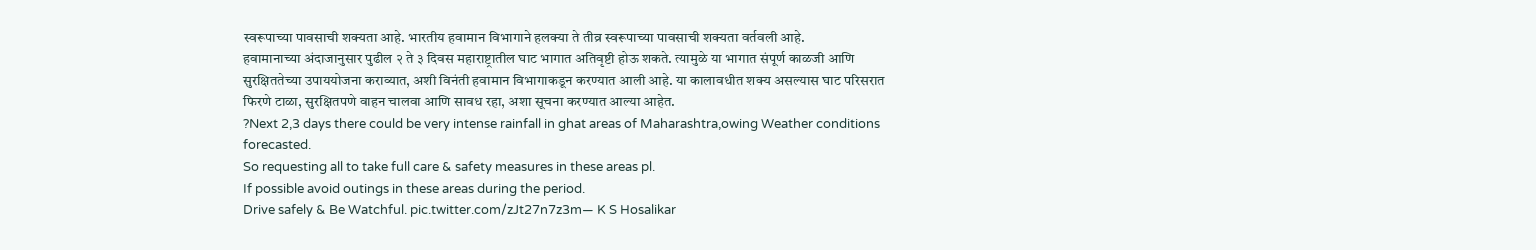स्वरूपाच्या पावसाची शक्यता आहे. भारतीय हवामान विभागाने हलक्या ते तीव्र स्वरूपाच्या पावसाची शक्यता वर्तवली आहे.
हवामानाच्या अंदाजानुसार पुढील २ ते ३ दिवस महाराष्ट्रातील घाट भागात अतिवृष्टी होऊ शकते. त्यामुळे या भागात संपूर्ण काळजी आणि सुरक्षिततेच्या उपाययोजना कराव्यात, अशी विनंती हवामान विभागाकडून करण्यात आली आहे. या कालावधीत शक्य असल्यास घाट परिसरात फिरणे टाळा, सुरक्षितपणे वाहन चालवा आणि सावध रहा, अशा सूचना करण्यात आल्या आहेत.
?Next 2,3 days there could be very intense rainfall in ghat areas of Maharashtra,owing Weather conditions forecasted.
So requesting all to take full care & safety measures in these areas pl.
If possible avoid outings in these areas during the period.
Drive safely & Be Watchful. pic.twitter.com/zJt27n7z3m— K S Hosalikar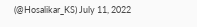(@Hosalikar_KS) July 11, 2022